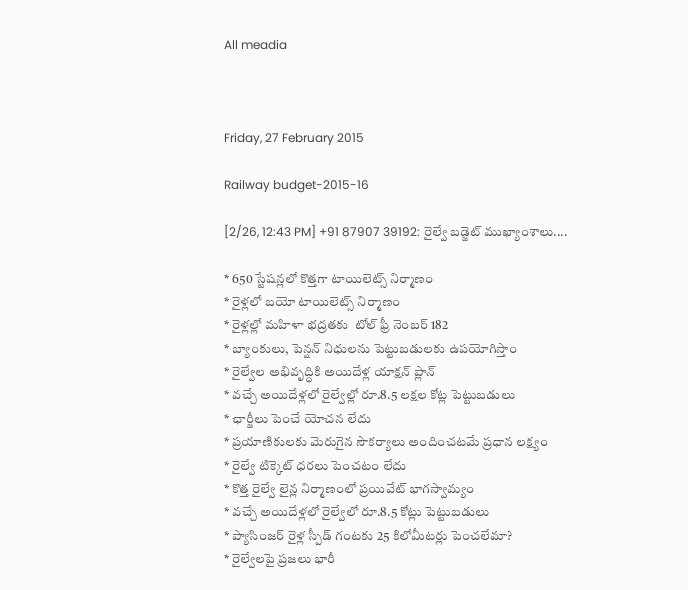All meadia



Friday, 27 February 2015

Railway budget-2015-16

[2/26, 12:43 PM] +91 87907 39192: రైల్వే బడ్జెట్ ముఖ్యాంశాలు....

* 650 స్టేషన్లలో కొత్తగా టాయిలెట్స్ నిర్మాణం
* రైళ్లలో బయో టాయిలెట్స్ నిర్మాణం
* రైళ్లల్లో మహిళా భద్రతకు  టోల్ ఫ్రీ నెంబర్ 182
* బ్యాంకులు, పెన్షన్ నిధులను పెట్టుబడులకు ఉపయోగిస్తాం
* రైల్వేల అభివృద్ధికి అయిదేళ్ల యాక్షన్ ప్లాన్
* వచ్చే అయిదేళ్లలో రైల్వేల్లో రూ.8.5 లక్షల కోట్ల పెట్టుబడులు
* ఛార్జీలు పెంచే యోచన లేదు
* ప్రయాణికులకు మెరుగైన సౌకర్యాలు అందించటమే ప్రధాన లక్ష్యం
* రైల్వే టిక్కెట్ ధరలు పెంచటం లేదు
* కొత్త రైల్వే లైన్ల నిర్మాణంలో ప్రయివేట్ భాగస్వామ్యం
* వచ్చే అయిదేళ్లలో రైల్వేలో రూ.8.5 కోట్లు పెట్టుబడులు
* ప్యాసింజర్ రైళ్ల స్పీడ్ గంటకు 25 కిలోమీటర్లు పెంచలేమా?
* రైల్వేలపై ప్రజలు భారీ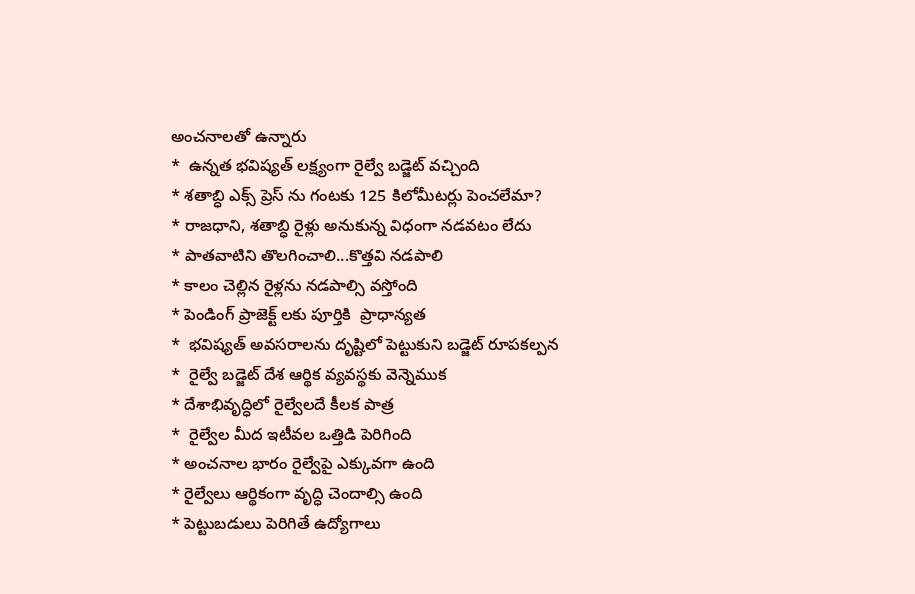అంచనాలతో ఉన్నారు
*  ఉన్నత భవిష్యత్ లక్ష్యంగా రైల్వే బడ్జెట్ వచ్చింది
* శతాబ్ధి ఎక్స్ ప్రెస్ ను గంటకు 125 కిలోమీటర్లు పెంచలేమా?
* రాజధాని, శతాబ్ధి రైళ్లు అనుకున్న విధంగా నడవటం లేదు
* పాతవాటిని తొలగించాలి...కొత్తవి నడపాలి
* కాలం చెల్లిన రైళ్లను నడపాల్సి వస్తోంది
* పెండింగ్ ప్రాజెక్ట్ లకు పూర్తికి  ప్రాధాన్యత
*  భవిష్యత్ అవసరాలను దృష్టిలో పెట్టుకుని బడ్జెట్ రూపకల్పన
*  రైల్వే బడ్జెట్ దేశ ఆర్థిక వ్యవస్థకు వెన్నెముక
* దేశాభివృద్ధిలో రైల్వేలదే కీలక పాత్ర
*  రైల్వేల మీద ఇటీవల ఒత్తిడి పెరిగింది
* అంచనాల భారం రైల్వేపై ఎక్కువగా ఉంది
* రైల్వేలు ఆర్థికంగా వృద్ధి చెందాల్సి ఉంది
* పెట్టుబడులు పెరిగితే ఉద్యోగాలు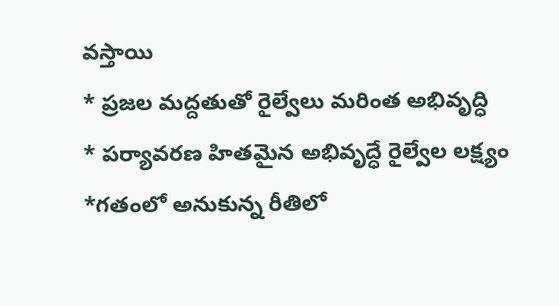వస్తాయి
* ప్రజల మద్దతుతో రైల్వేలు మరింత అభివృద్ధి
* పర్యావరణ హితమైన అభివృద్ధే రైల్వేల లక్ష్యం
*గతంలో అనుకున్న రీతిలో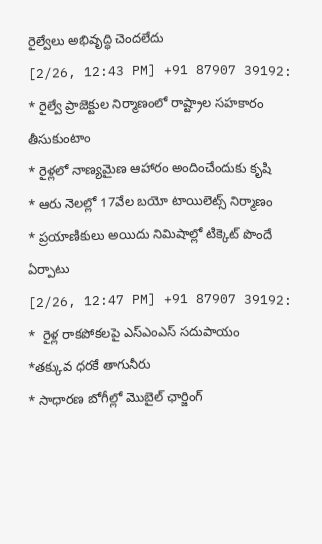రైల్వేలు అభివృద్ధి చెందలేదు
[2/26, 12:43 PM] +91 87907 39192: * రైల్వే ప్రాజెక్టుల నిర్మాణంలో రాష్ట్రాల సహకారం తీసుకుంటాం
* రైళ్లలో నాణ్యమైణ ఆహారం అందించేందుకు కృషి
* ఆరు నెలల్లో 17వేల బయో టాయిలెట్స్ నిర్మాణం
* ప్రయాణికులు అయిదు నిమిషాల్లో టిక్కెట్ పొందే  ఏర్పాటు
[2/26, 12:47 PM] +91 87907 39192: *  రైళ్ల రాకపోకలపై ఎస్ఎంఎస్ సదుపాయం
*తక్కువ ధరకే తాగునీరు
* సాధారణ బోగీల్లో మొబైల్ ఛార్జింగ్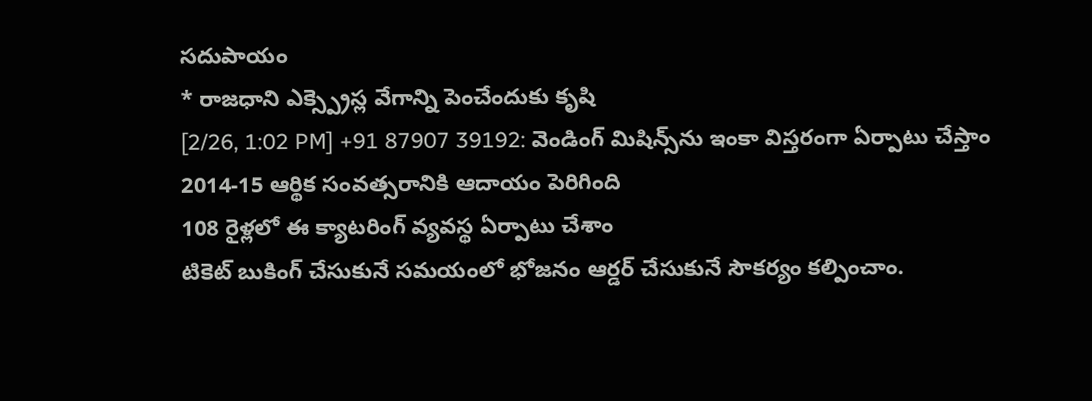సదుపాయం
* రాజధాని ఎక్స్ప్రెస్ల వేగాన్ని పెంచేందుకు కృషి
[2/26, 1:02 PM] +91 87907 39192: వెండింగ్ మిషిన్స్‌ను ఇంకా విస్తరంగా ఏర్పాటు చేస్తాం
2014-15 ఆర్థిక సంవత్సరానికి ఆదాయం పెరిగింది
108 రైళ్లలో ఈ క్యాటరింగ్ వ్యవస్థ ఏర్పాటు చేశాం
టికెట్ బుకింగ్ చేసుకునే సమయంలో భోజనం ఆర్డర్ చేసుకునే సౌకర్యం కల్పించాం.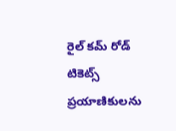రైల్ కమ్ రోడ్ టికెట్స్ ప్రయాణికులను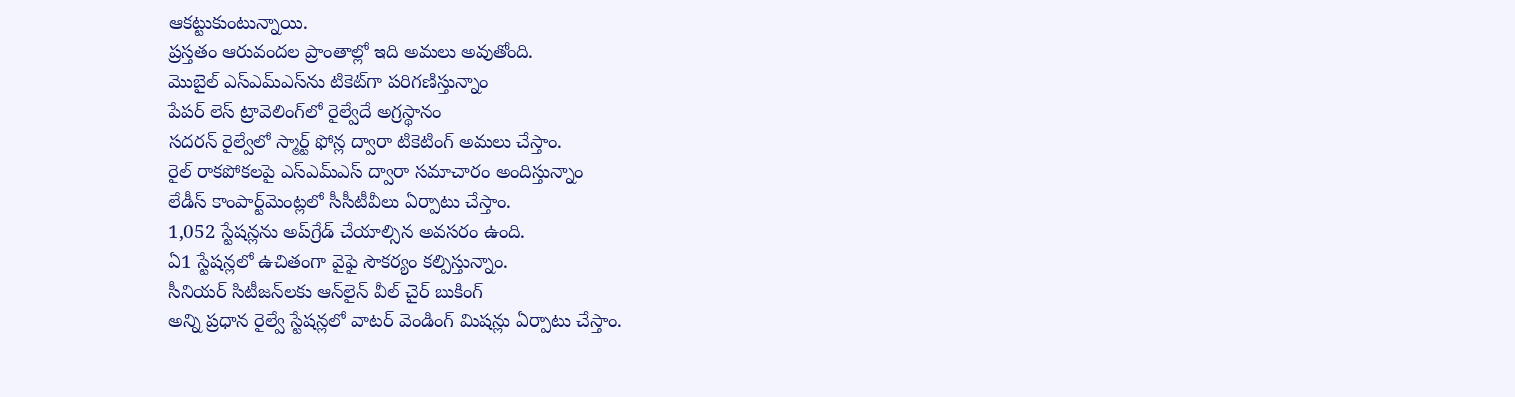ఆకట్టుకుంటున్నాయి.
ప్రస్తతం ఆరువందల ప్రాంతాల్లో ఇది అమలు అవుతోంది.
మొబైల్ ఎస్‌ఎమ్‌ఎస్‌ను టికెట్‌గా పరిగణిస్తున్నాం
పేపర్ లెస్ ట్రావెలింగ్‌లో రైల్వేదే అగ్రస్థానం
సదరన్ రైల్వేలో స్మార్ట్ ఫోన్ల ద్వారా టికెటింగ్ అమలు చేస్తాం.
రైల్ రాకపోకలపై ఎస్‌ఎమ్‌ఎస్ ద్వారా సమాచారం అందిస్తున్నాం
లేడీస్ కాంపార్ట్‌మెంట్లలో సీసీటీవీలు ఏర్పాటు చేస్తాం.
1,052 స్టేషన్లను అప్‌గ్రేడ్ చేయాల్సిన అవసరం ఉంది.
ఏ1 స్టేషన్లలో ఉచితంగా వైఫై సౌకర్యం కల్పిస్తున్నాం.
సీనియర్ సిటీజన్‌లకు ఆన్‌లైన్ వీల్ చైర్ బుకింగ్
అన్ని ప్రధాన రైల్వే స్టేషన్లలో వాటర్ వెండింగ్ మిషన్లు ఏర్పాటు చేస్తాం.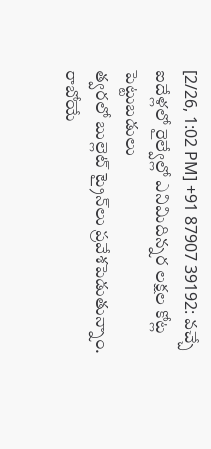[2/26, 1:02 PM] +91 87907 39192: వచ్చే ఐదేళ్లలో రైల్వేల్లో ఎనిమిదిన్నర లక్షల కోట్ల పెట్టుబడులు
త్వరలో బుల్లెట్ ట్రైన్‌లు ప్రవేశపెడుతున్నాం.
రాబోయే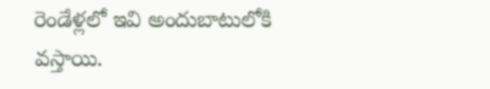రెండేళ్లలో ఇవి అందుబాటులోకి వస్తాయి.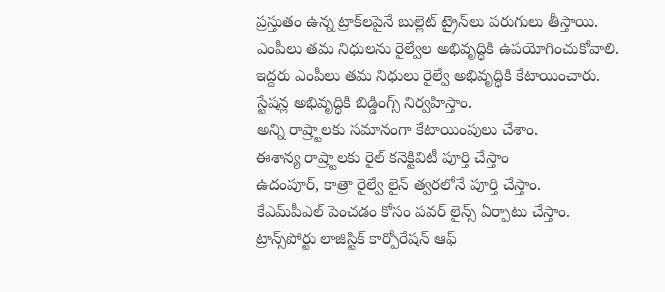ప్రస్తుతం ఉన్న ట్రాక్‌లపైనే బుల్లెట్ ట్రైన్‌లు పరుగులు తీస్తాయి.
ఎంపీలు తమ నిధులను రైల్వేల అభివృద్ధికి ఉపయోగించుకోవాలి.
ఇద్దరు ఎంపీలు తమ నిధులు రైల్వే అభివృద్ధికి కేటాయించారు.
స్టేషన్ల అభివృద్ధికి బిడ్డింగ్స్ నిర్వహిస్తాం.
అన్ని రాష్ర్టాలకు సమానంగా కేటాయింపులు చేశాం.
ఈశాన్య రాష్ర్టాలకు రైల్ కనెక్టివిటీ పూర్తి చేస్తాం
ఉదంపూర్, కాత్రా రైల్వే లైన్ త్వరలోనే పూర్తి చేస్తాం.
కేఎమ్‌పీఎల్ పెంచడం కోసం పవర్ లైన్స్ ఏర్పాటు చేస్తాం.
ట్రాన్స్‌పోర్టు లాజిస్టిక్ కార్పోరేషన్ ఆఫ్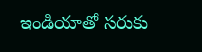ఇండియాతో సరుకు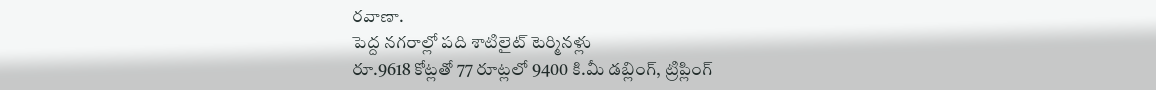రవాణా.
పెద్ద నగరాల్లో పది శాటిలైట్ టెర్మినళ్లు
రూ.9618 కోట్లతో 77 రూట్లలో 9400 కి.మీ డబ్లింగ్, ట్రిప్లింగ్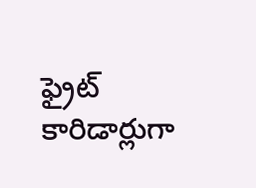ఫ్రైట్ కారిడార్లుగా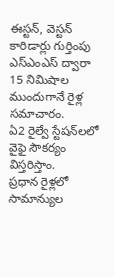ఈస్టన్, వెస్టన్ కారిడార్లు గుర్తింపు
ఎస్‌ఎంఎస్ ద్వారా 15 నిమిషాల ముందుగానే రైళ్ల సమాచారం.
ఏ2 రైల్వే స్టేషన్‌లలో వైఫై సౌకర్యం విస్తరిస్తాం.
ప్రధాన రైళ్లలో సామాన్యుల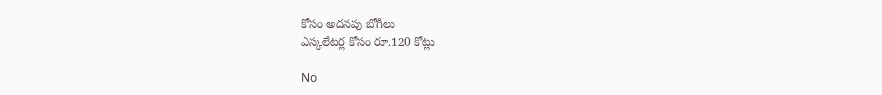కోసం అదనపు బోగీలు
ఎస్కలేటర్ల కోసం రూ.120 కోట్లు

No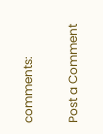comments:

Post a Comment